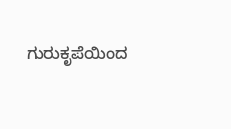ಗುರುಕೃಪೆಯಿಂದ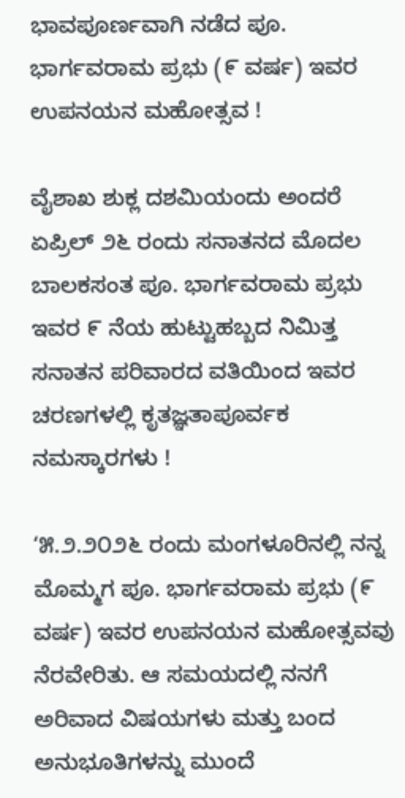ಭಾವಪೂರ್ಣವಾಗಿ ನಡೆದ ಪೂ. ಭಾರ್ಗವರಾಮ ಪ್ರಭು (೯ ವರ್ಷ) ಇವರ ಉಪನಯನ ಮಹೋತ್ಸವ !

ವೈಶಾಖ ಶುಕ್ಲ ದಶಮಿಯಂದು ಅಂದರೆ ಏಪ್ರಿಲ್ ೨೬ ರಂದು ಸನಾತನದ ಮೊದಲ ಬಾಲಕಸಂತ ಪೂ. ಭಾರ್ಗವರಾಮ ಪ್ರಭು ಇವರ ೯ ನೆಯ ಹುಟ್ಟುಹಬ್ಬದ ನಿಮಿತ್ತ ಸನಾತನ ಪರಿವಾರದ ವತಿಯಿಂದ ಇವರ ಚರಣಗಳಲ್ಲಿ ಕೃತಜ್ಞತಾಪೂರ್ವಕ ನಮಸ್ಕಾರಗಳು !

‘೫.೨.೨೦೨೬ ರಂದು ಮಂಗಳೂರಿನಲ್ಲಿ ನನ್ನ ಮೊಮ್ಮಗ ಪೂ. ಭಾರ್ಗವರಾಮ ಪ್ರಭು (೯ ವರ್ಷ) ಇವರ ಉಪನಯನ ಮಹೋತ್ಸವವು ನೆರವೇರಿತು. ಆ ಸಮಯದಲ್ಲಿ ನನಗೆ ಅರಿವಾದ ವಿಷಯಗಳು ಮತ್ತು ಬಂದ ಅನುಭೂತಿಗಳನ್ನು ಮುಂದೆ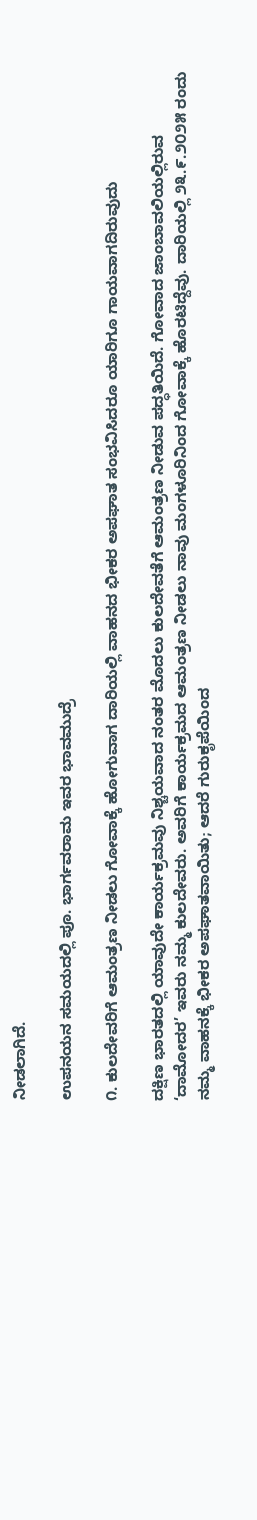ನೀಡಲಾಗಿದೆ.

ಉಪನಯನ ಸಮಯದಲ್ಲಿ ಪೂ. ಭಾರ್ಗವರಾಮ ಇವರ ಭಾವಮುದ್ರೆ

೧. ಕುಲದೇವರಿಗೆ ಆಮಂತ್ರಣ ನೀಡಲು ಗೋವಾಕ್ಕೆ ಹೋಗುವಾಗ ದಾರಿಯಲ್ಲಿ ವಾಹನದ ಭೀಕರ ಅಪಘಾತ ಸಂಭವಿಸಿದರೂ ಯಾರಿಗೂ ಗಾಯವಾಗದಿರುವುದು

ದಕ್ಷಿಣ ಭಾರತದಲ್ಲಿ ಯಾವುದೇ ಕಾರ್ಯಕ್ರಮವು ನಿಶ್ಚಯವಾದ ನಂತರ ಮೊದಲು ಕುಲದೇವತೆಗೆ ಆಮಂತ್ರಣ ನೀಡುವ ಪದ್ಧತಿಯಿದೆ. ಗೋವಾದ ಜಾಂಬಾವಲಿಯಲ್ಲಿರುವ ‘ದಾಮೋದರ’ ಇವರು ನಮ್ಮ ಕುಲದೇವರು. ಅವರಿಗೆ ಕಾರ್ಯಕ್ರಮದ ಆಮಂತ್ರಣ ನೀಡಲು ನಾವು ಮಂಗಳೂರಿನಿಂದ ಗೋವಾಕ್ಕೆ ಹೊರಟಿದ್ದೆವು. ದಾರಿಯಲ್ಲಿ ೨೩.೯.೨೦೨೫ ರಂದು ನಮ್ಮ ವಾಹನಕ್ಕೆ ಭೀಕರ ಅಪಘಾತವಾಯಿತು; ಆದರೆ ಗುರುಕೃಪೆಯಿಂದ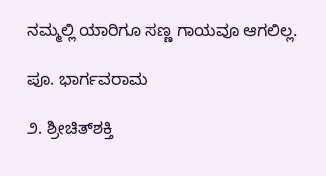ನಮ್ಮಲ್ಲಿ ಯಾರಿಗೂ ಸಣ್ಣ ಗಾಯವೂ ಆಗಲಿಲ್ಲ.

ಪೂ. ಭಾರ್ಗವರಾಮ

೨. ಶ್ರೀಚಿತ್‌ಶಕ್ತಿ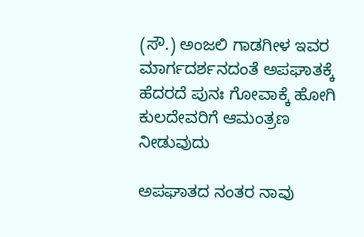(ಸೌ.) ಅಂಜಲಿ ಗಾಡಗೀಳ ಇವರ ಮಾರ್ಗದರ್ಶನದಂತೆ ಅಪಘಾತಕ್ಕೆ ಹೆದರದೆ ಪುನಃ ಗೋವಾಕ್ಕೆ ಹೋಗಿ ಕುಲದೇವರಿಗೆ ಆಮಂತ್ರಣ ನೀಡುವುದು

ಅಪಘಾತದ ನಂತರ ನಾವು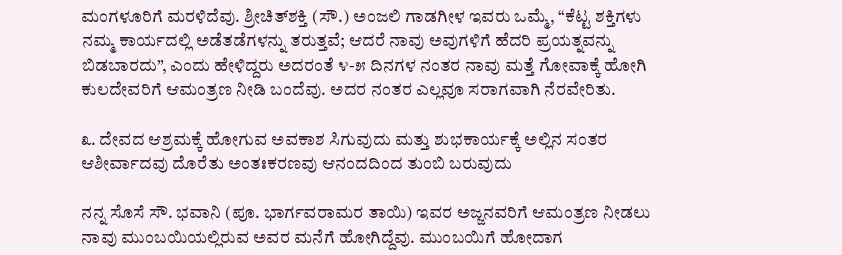ಮಂಗಳೂರಿಗೆ ಮರಳಿದೆವು. ಶ್ರೀಚಿತ್‌ಶಕ್ತಿ (ಸೌ.) ಅಂಜಲಿ ಗಾಡಗೀಳ ಇವರು ಒಮ್ಮೆ, “ಕೆಟ್ಟ ಶಕ್ತಿಗಳು ನಮ್ಮ ಕಾರ್ಯದಲ್ಲಿ ಅಡೆತಡೆಗಳನ್ನು ತರುತ್ತವೆ; ಆದರೆ ನಾವು ಅವುಗಳಿಗೆ ಹೆದರಿ ಪ್ರಯತ್ನವನ್ನು ಬಿಡಬಾರದು”, ಎಂದು ಹೇಳಿದ್ದರು ಅದರಂತೆ ೪-೫ ದಿನಗಳ ನಂತರ ನಾವು ಮತ್ತೆ ಗೋವಾಕ್ಕೆ ಹೋಗಿ ಕುಲದೇವರಿಗೆ ಆಮಂತ್ರಣ ನೀಡಿ ಬಂದೆವು. ಅದರ ನಂತರ ಎಲ್ಲವೂ ಸರಾಗವಾಗಿ ನೆರವೇರಿತು.

೩. ದೇವದ ಆಶ್ರಮಕ್ಕೆ ಹೋಗುವ ಅವಕಾಶ ಸಿಗುವುದು ಮತ್ತು ಶುಭಕಾರ್ಯಕ್ಕೆ ಅಲ್ಲಿನ ಸಂತರ ಆಶೀರ್ವಾದವು ದೊರೆತು ಅಂತಃಕರಣವು ಆನಂದದಿಂದ ತುಂಬಿ ಬರುವುದು

ನನ್ನ ಸೊಸೆ ಸೌ. ಭವಾನಿ (ಪೂ. ಭಾರ್ಗವರಾಮರ ತಾಯಿ) ಇವರ ಅಜ್ಜನವರಿಗೆ ಆಮಂತ್ರಣ ನೀಡಲು ನಾವು ಮುಂಬಯಿಯಲ್ಲಿರುವ ಅವರ ಮನೆಗೆ ಹೋಗಿದ್ದೆವು. ಮುಂಬಯಿಗೆ ಹೋದಾಗ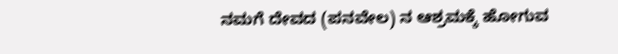ನಮಗೆ ದೇವದ (ಪನವೇಲ) ನ ಆಶ್ರಮಕ್ಕೆ ಹೋಗುವ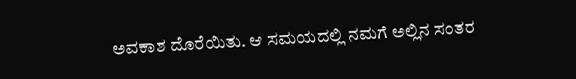ಅವಕಾಶ ದೊರೆಯಿತು. ಆ ಸಮಯದಲ್ಲಿ ನಮಗೆ ಅಲ್ಲಿನ ಸಂತರ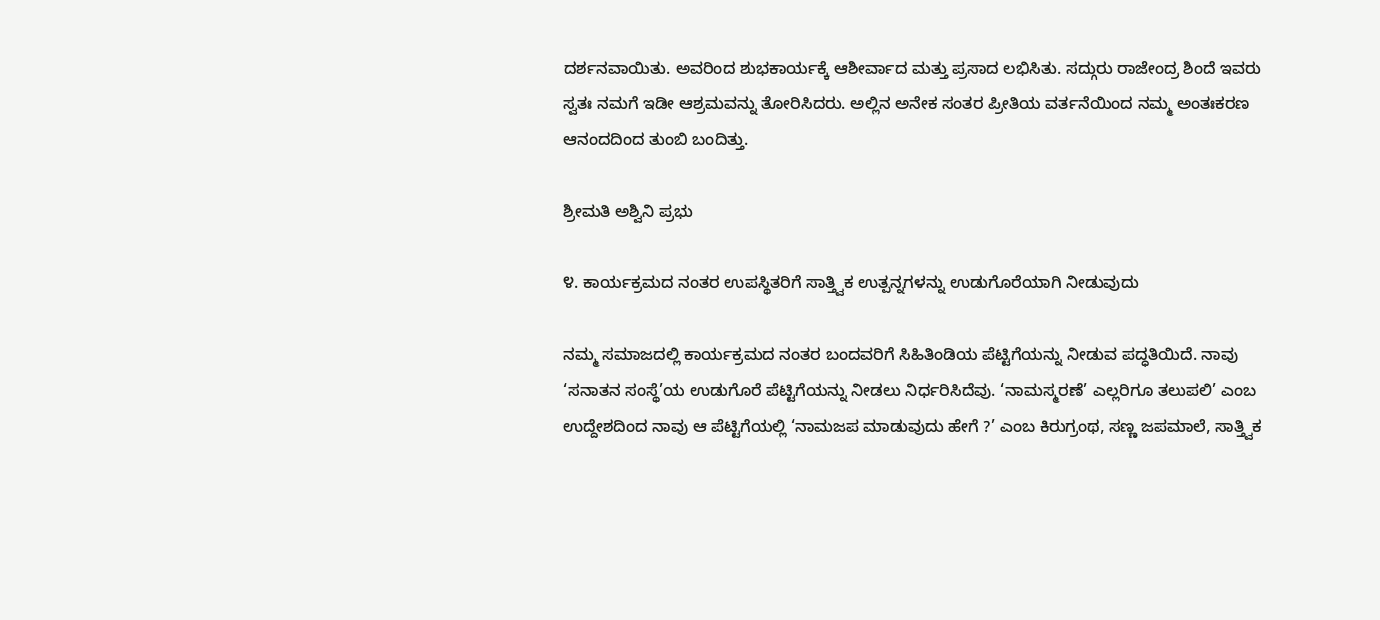ದರ್ಶನವಾಯಿತು. ಅವರಿಂದ ಶುಭಕಾರ್ಯಕ್ಕೆ ಆಶೀರ್ವಾದ ಮತ್ತು ಪ್ರಸಾದ ಲಭಿಸಿತು. ಸದ್ಗುರು ರಾಜೇಂದ್ರ ಶಿಂದೆ ಇವರು ಸ್ವತಃ ನಮಗೆ ಇಡೀ ಆಶ್ರಮವನ್ನು ತೋರಿಸಿದರು. ಅಲ್ಲಿನ ಅನೇಕ ಸಂತರ ಪ್ರೀತಿಯ ವರ್ತನೆಯಿಂದ ನಮ್ಮ ಅಂತಃಕರಣ ಆನಂದದಿಂದ ತುಂಬಿ ಬಂದಿತ್ತು.

ಶ್ರೀಮತಿ ಅಶ್ವಿನಿ ಪ್ರಭು

೪. ಕಾರ್ಯಕ್ರಮದ ನಂತರ ಉಪಸ್ಥಿತರಿಗೆ ಸಾತ್ತ್ವಿಕ ಉತ್ಪನ್ನಗಳನ್ನು ಉಡುಗೊರೆಯಾಗಿ ನೀಡುವುದು

ನಮ್ಮ ಸಮಾಜದಲ್ಲಿ ಕಾರ್ಯಕ್ರಮದ ನಂತರ ಬಂದವರಿಗೆ ಸಿಹಿತಿಂಡಿಯ ಪೆಟ್ಟಿಗೆಯನ್ನು ನೀಡುವ ಪದ್ಧತಿಯಿದೆ. ನಾವು ‘ಸನಾತನ ಸಂಸ್ಥೆ’ಯ ಉಡುಗೊರೆ ಪೆಟ್ಟಿಗೆಯನ್ನು ನೀಡಲು ನಿರ್ಧರಿಸಿದೆವು. ‘ನಾಮಸ್ಮರಣೆ’ ಎಲ್ಲರಿಗೂ ತಲುಪಲಿ’ ಎಂಬ ಉದ್ದೇಶದಿಂದ ನಾವು ಆ ಪೆಟ್ಟಿಗೆಯಲ್ಲಿ ‘ನಾಮಜಪ ಮಾಡುವುದು ಹೇಗೆ ?’ ಎಂಬ ಕಿರುಗ್ರಂಥ, ಸಣ್ಣ ಜಪಮಾಲೆ, ಸಾತ್ತ್ವಿಕ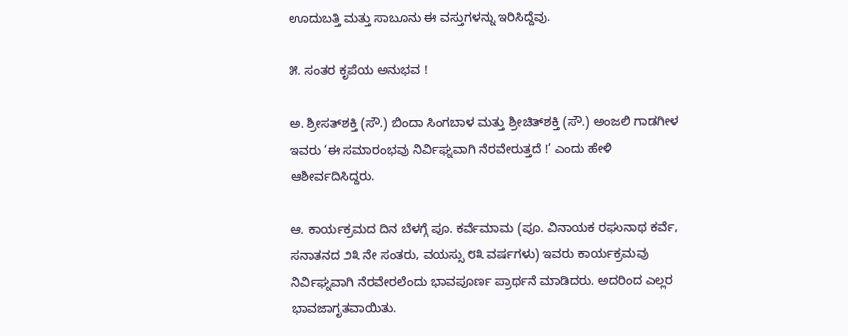ಊದುಬತ್ತಿ ಮತ್ತು ಸಾಬೂನು ಈ ವಸ್ತುಗಳನ್ನು ಇರಿಸಿದ್ದೆವು.

೫. ಸಂತರ ಕೃಪೆಯ ಅನುಭವ !

ಅ. ಶ್ರೀಸತ್‌ಶಕ್ತಿ (ಸೌ.) ಬಿಂದಾ ಸಿಂಗಬಾಳ ಮತ್ತು ಶ್ರೀಚಿತ್‌ಶಕ್ತಿ (ಸೌ.) ಅಂಜಲಿ ಗಾಡಗೀಳ ಇವರು ‘ಈ ಸಮಾರಂಭವು ನಿರ್ವಿಘ್ನವಾಗಿ ನೆರವೇರುತ್ತದೆ !’ ಎಂದು ಹೇಳಿ ಆಶೀರ್ವದಿಸಿದ್ದರು.

ಆ. ಕಾರ್ಯಕ್ರಮದ ದಿನ ಬೆಳಗ್ಗೆ ಪೂ. ಕರ್ವೆಮಾಮ (ಪೂ. ವಿನಾಯಕ ರಘುನಾಥ ಕರ್ವೆ, ಸನಾತನದ ೨೩ ನೇ ಸಂತರು, ವಯಸ್ಸು ೮೩ ವರ್ಷಗಳು) ಇವರು ಕಾರ್ಯಕ್ರಮವು ನಿರ್ವಿಘ್ನವಾಗಿ ನೆರವೇರಲೆಂದು ಭಾವಪೂರ್ಣ ಪ್ರಾರ್ಥನೆ ಮಾಡಿದರು. ಅದರಿಂದ ಎಲ್ಲರ ಭಾವಜಾಗೃತವಾಯಿತು.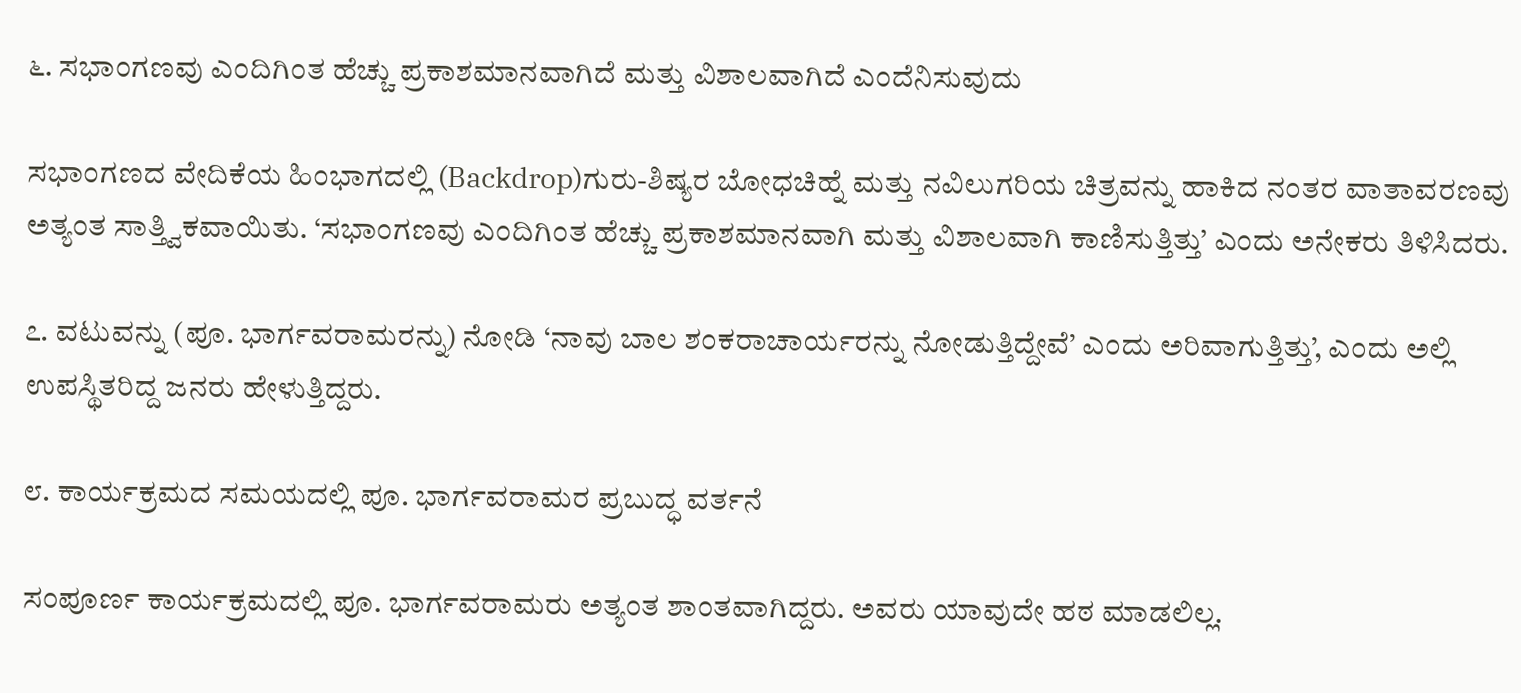೬. ಸಭಾಂಗಣವು ಎಂದಿಗಿಂತ ಹೆಚ್ಚು ಪ್ರಕಾಶಮಾನವಾಗಿದೆ ಮತ್ತು ವಿಶಾಲವಾಗಿದೆ ಎಂದೆನಿಸುವುದು

ಸಭಾಂಗಣದ ವೇದಿಕೆಯ ಹಿಂಭಾಗದಲ್ಲಿ (Backdrop)ಗುರು-ಶಿಷ್ಯರ ಬೋಧಚಿಹ್ನೆ ಮತ್ತು ನವಿಲುಗರಿಯ ಚಿತ್ರವನ್ನು ಹಾಕಿದ ನಂತರ ವಾತಾವರಣವು ಅತ್ಯಂತ ಸಾತ್ತ್ವಿಕವಾಯಿತು. ‘ಸಭಾಂಗಣವು ಎಂದಿಗಿಂತ ಹೆಚ್ಚು ಪ್ರಕಾಶಮಾನವಾಗಿ ಮತ್ತು ವಿಶಾಲವಾಗಿ ಕಾಣಿಸುತ್ತಿತ್ತು’ ಎಂದು ಅನೇಕರು ತಿಳಿಸಿದರು.

೭. ವಟುವನ್ನು (ಪೂ. ಭಾರ್ಗವರಾಮರನ್ನು) ನೋಡಿ ‘ನಾವು ಬಾಲ ಶಂಕರಾಚಾರ್ಯರನ್ನು ನೋಡುತ್ತಿದ್ದೇವೆ’ ಎಂದು ಅರಿವಾಗುತ್ತಿತ್ತು’, ಎಂದು ಅಲ್ಲಿ ಉಪಸ್ಥಿತರಿದ್ದ ಜನರು ಹೇಳುತ್ತಿದ್ದರು.

೮. ಕಾರ್ಯಕ್ರಮದ ಸಮಯದಲ್ಲಿ ಪೂ. ಭಾರ್ಗವರಾಮರ ಪ್ರಬುದ್ಧ ವರ್ತನೆ

ಸಂಪೂರ್ಣ ಕಾರ್ಯಕ್ರಮದಲ್ಲಿ ಪೂ. ಭಾರ್ಗವರಾಮರು ಅತ್ಯಂತ ಶಾಂತವಾಗಿದ್ದರು. ಅವರು ಯಾವುದೇ ಹಠ ಮಾಡಲಿಲ್ಲ.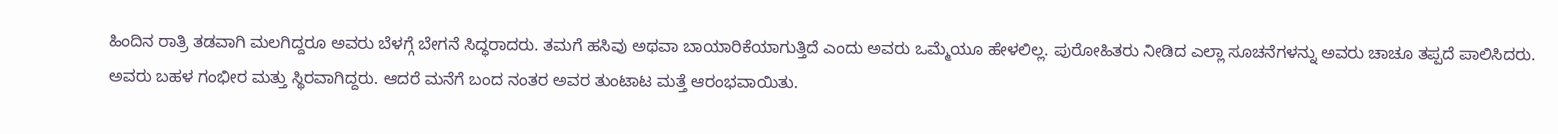ಹಿಂದಿನ ರಾತ್ರಿ ತಡವಾಗಿ ಮಲಗಿದ್ದರೂ ಅವರು ಬೆಳಗ್ಗೆ ಬೇಗನೆ ಸಿದ್ಧರಾದರು. ತಮಗೆ ಹಸಿವು ಅಥವಾ ಬಾಯಾರಿಕೆಯಾಗುತ್ತಿದೆ ಎಂದು ಅವರು ಒಮ್ಮೆಯೂ ಹೇಳಲಿಲ್ಲ. ಪುರೋಹಿತರು ನೀಡಿದ ಎಲ್ಲಾ ಸೂಚನೆಗಳನ್ನು ಅವರು ಚಾಚೂ ತಪ್ಪದೆ ಪಾಲಿಸಿದರು. ಅವರು ಬಹಳ ಗಂಭೀರ ಮತ್ತು ಸ್ಥಿರವಾಗಿದ್ದರು. ಆದರೆ ಮನೆಗೆ ಬಂದ ನಂತರ ಅವರ ತುಂಟಾಟ ಮತ್ತೆ ಆರಂಭವಾಯಿತು.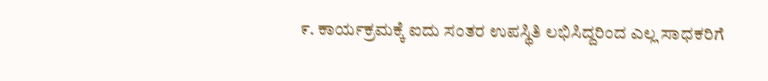೯. ಕಾರ್ಯಕ್ರಮಕ್ಕೆ ಐದು ಸಂತರ ಉಪಸ್ಥಿತಿ ಲಭಿಸಿದ್ದರಿಂದ ಎಲ್ಲ ಸಾಧಕರಿಗೆ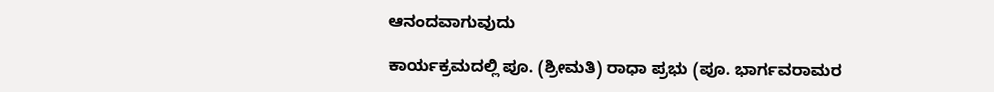ಆನಂದವಾಗುವುದು

ಕಾರ್ಯಕ್ರಮದಲ್ಲಿ ಪೂ. (ಶ್ರೀಮತಿ) ರಾಧಾ ಪ್ರಭು (ಪೂ. ಭಾರ್ಗವರಾಮರ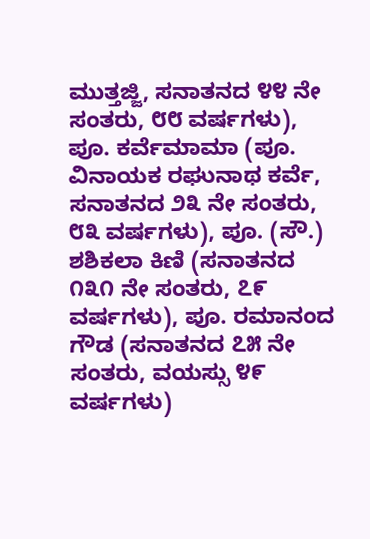ಮುತ್ತಜ್ಜಿ, ಸನಾತನದ ೪೪ ನೇ ಸಂತರು, ೮೮ ವರ್ಷಗಳು), ಪೂ. ಕರ್ವೆಮಾಮಾ (ಪೂ. ವಿನಾಯಕ ರಘುನಾಥ ಕರ್ವೆ, ಸನಾತನದ ೨೩ ನೇ ಸಂತರು, ೮೩ ವರ್ಷಗಳು), ಪೂ. (ಸೌ.) ಶಶಿಕಲಾ ಕಿಣಿ (ಸನಾತನದ ೧೩೧ ನೇ ಸಂತರು, ೭೯ ವರ್ಷಗಳು), ಪೂ. ರಮಾನಂದ ಗೌಡ (ಸನಾತನದ ೭೫ ನೇ ಸಂತರು, ವಯಸ್ಸು ೪೯ ವರ್ಷಗಳು)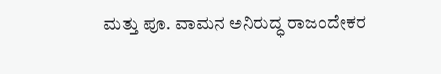ಮತ್ತು ಪೂ. ವಾಮನ ಅನಿರುದ್ಧ ರಾಜಂದೇಕರ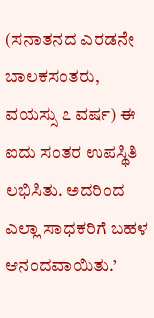(ಸನಾತನದ ಎರಡನೇ ಬಾಲಕಸಂತರು, ವಯಸ್ಸು ೭ ವರ್ಷ) ಈ ಐದು ಸಂತರ ಉಪಸ್ಥಿತಿ ಲಭಿಸಿತು. ಅದರಿಂದ ಎಲ್ಲಾ ಸಾಧಕರಿಗೆ ಬಹಳ ಆನಂದವಾಯಿತು.’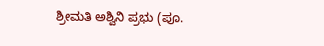ಶ್ರೀಮತಿ ಅಶ್ವಿನಿ ಪ್ರಭು (ಪೂ.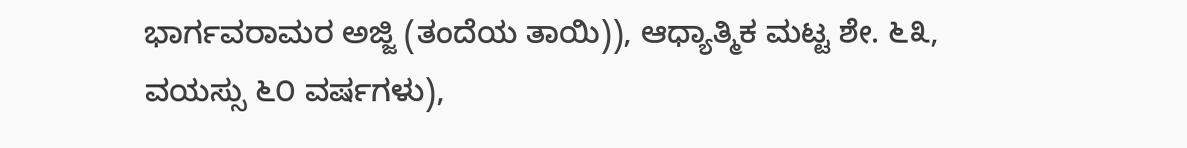ಭಾರ್ಗವರಾಮರ ಅಜ್ಜಿ (ತಂದೆಯ ತಾಯಿ)), ಆಧ್ಯಾತ್ಮಿಕ ಮಟ್ಟ ಶೇ. ೬೩, ವಯಸ್ಸು ೬೦ ವರ್ಷಗಳು),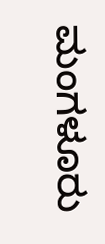ಮಂಗಳೂರು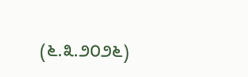(೬.೩.೨೦೨೬)